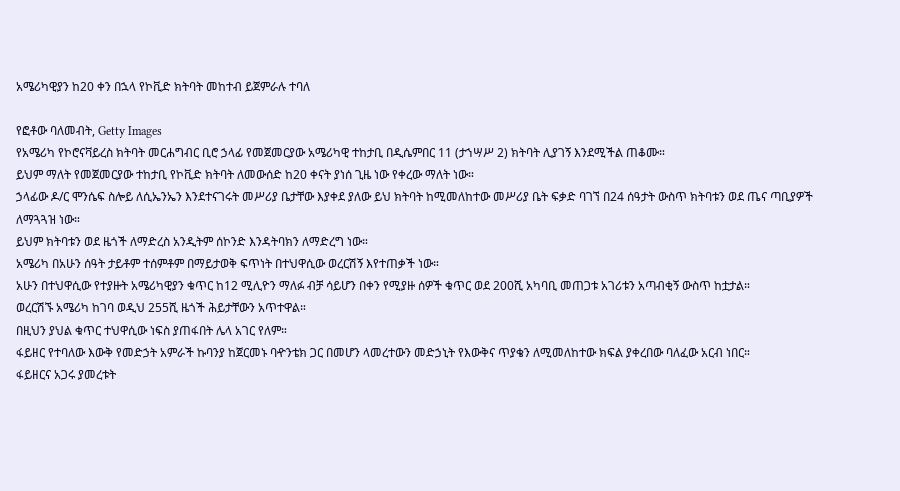አሜሪካዊያን ከ20 ቀን በኋላ የኮቪድ ክትባት መከተብ ይጀምራሉ ተባለ

የፎቶው ባለመብት, Getty Images
የአሜሪካ የኮሮናቫይረስ ክትባት መርሐግብር ቢሮ ኃላፊ የመጀመርያው አሜሪካዊ ተከታቢ በዲሴምበር 11 (ታኀሣሥ 2) ክትባት ሊያገኝ እንደሚችል ጠቆሙ።
ይህም ማለት የመጀመርያው ተከታቢ የኮቪድ ክትባት ለመውሰድ ከ20 ቀናት ያነሰ ጊዜ ነው የቀረው ማለት ነው።
ኃላፊው ዶ/ር ሞንሴፍ ስሎይ ለሲኤንኤን እንደተናገሩት መሥሪያ ቤታቸው እያቀደ ያለው ይህ ክትባት ከሚመለከተው መሥሪያ ቤት ፍቃድ ባገኘ በ24 ሰዓታት ውስጥ ክትባቱን ወደ ጤና ጣቢያዎች ለማጓጓዝ ነው።
ይህም ክትባቱን ወደ ዜጎች ለማድረስ አንዲትም ሰኮንድ እንዳትባክን ለማድረግ ነው።
አሜሪካ በአሁን ሰዓት ታይቶም ተሰምቶም በማይታወቅ ፍጥነት በተህዋሲው ወረርሽኝ እየተጠቃች ነው።
አሁን በተህዋሲው የተያዙት አሜሪካዊያን ቁጥር ከ12 ሚሊዮን ማለፉ ብቻ ሳይሆን በቀን የሚያዙ ሰዎች ቁጥር ወደ 200ሺ አካባቢ መጠጋቱ አገሪቱን አጣብቂኝ ውስጥ ከቷታል።
ወረርሽኙ አሜሪካ ከገባ ወዲህ 255ሺ ዜጎች ሕይታቸውን አጥተዋል።
በዚህን ያህል ቁጥር ተህዋሲው ነፍስ ያጠፋበት ሌላ አገር የለም።
ፋይዘር የተባለው እውቅ የመድኃት አምራች ኩባንያ ከጀርመኑ ባዯንቴክ ጋር በመሆን ላመረተውን መድኃኒት የእውቅና ጥያቄን ለሚመለከተው ክፍል ያቀረበው ባለፈው አርብ ነበር።
ፋይዘርና አጋሩ ያመረቱት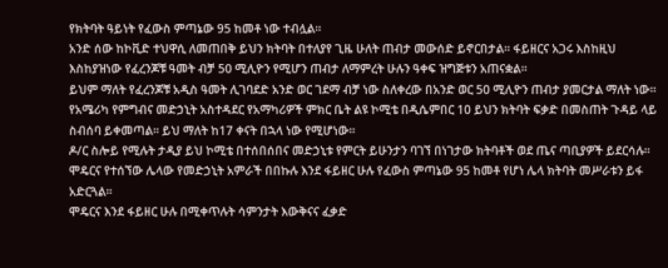የክትባት ዓይነት የፈውስ ምጣኔው 95 ከመቶ ነው ተብሏል።
አንድ ሰው ከኮቪድ ተህዋሲ ለመጠበቅ ይህን ክትባት በተለያየ ጊዜ ሁለት ጠብታ መውሰድ ይኖርበታል። ፋይዘርና አጋሩ እስከዚህ እስከያዝነው የፈረንጆቹ ዓመት ብቻ 50 ሚሊዮን የሚሆን ጠብታ ለማምረት ሁሉን ዓቀፍ ዝግጅቱን አጠናቋል።
ይህም ማለት የፈረንጆቹ አዲስ ዓመት ሊገባደድ አንድ ወር ገደማ ብቻ ነው ስለቀረው በአንድ ወር 50 ሚሊዮን ጠብታ ያመርታል ማለት ነው።
የአሜሪካ የምግብና መድኃኒት አስተዳደር የአማካሪዎች ምክር ቤት ልዩ ኮሚቴ በዲሴምበር 10 ይህን ክትባት ፍቃድ በመስጠት ጉዳይ ላይ ስብሰባ ይቀመጣል። ይህ ማለት ከ17 ቀናት በኋላ ነው የሚሆነው።
ዶ/ር ስሎይ የሚሉት ታዲያ ይህ ኮሚቴ በተሰበሰበና መድኃኒቱ የምርት ይሁንታን ባገኘ በነገታው ክትባቶች ወደ ጤና ጣቢያዎች ይደርሳሉ።
ሞዴርና የተሰኘው ሌላው የመድኃኒት አምራች በበኩሉ እንደ ፋይዘር ሁሉ የፈውስ ምጣኔው 95 ከመቶ የሆነ ሌላ ክትባት መሥራቱን ይፋ አድርጓል።
ሞዴርና እንደ ፋይዘር ሁሉ በሚቀጥሉት ሳምንታት እውቅናና ፈቃድ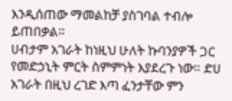እንዲሰጠው ማመልከቻ ያስገባል ተብሎ ይጠበቃል።
ሀብታም አገራት ከነዚህ ሁለት ኩባንያዎች ጋር የመድኃኒት ምርት ስምምነት እያደረጉ ነው። ድሀ አገራት በዚህ ረገድ እጣ ፈንታቸው ምን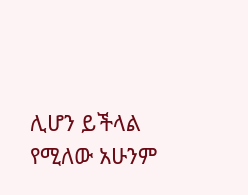ሊሆን ይችላል የሚለው አሁንም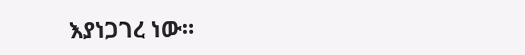እያነጋገረ ነው።